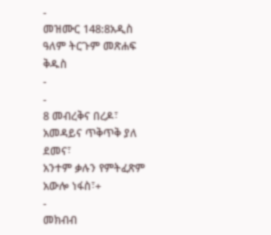-
መዝሙር 148:8አዲስ ዓለም ትርጉም መጽሐፍ ቅዱስ
-
-
8 መብረቅና በረዶ፣ አመዳይና ጥቅጥቅ ያለ ደመና፣
አንተም ቃሉን የምትፈጽም አውሎ ነፋስ፣+
-
መክብብ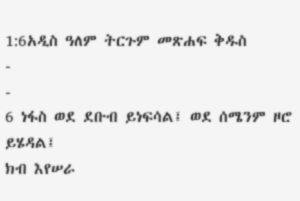1:6አዲስ ዓለም ትርጉም መጽሐፍ ቅዱስ
-
-
6 ነፋስ ወደ ደቡብ ይነፍሳል፤ ወደ ሰሜንም ዞሮ ይሄዳል፤
ክብ እየሠራ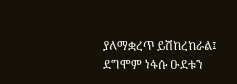ያለማቋረጥ ይሽከረከራል፤ ደግሞም ነፋሱ ዑደቱን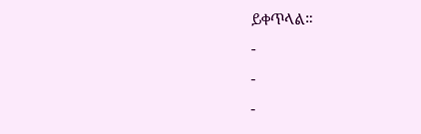ይቀጥላል።
-
-
-